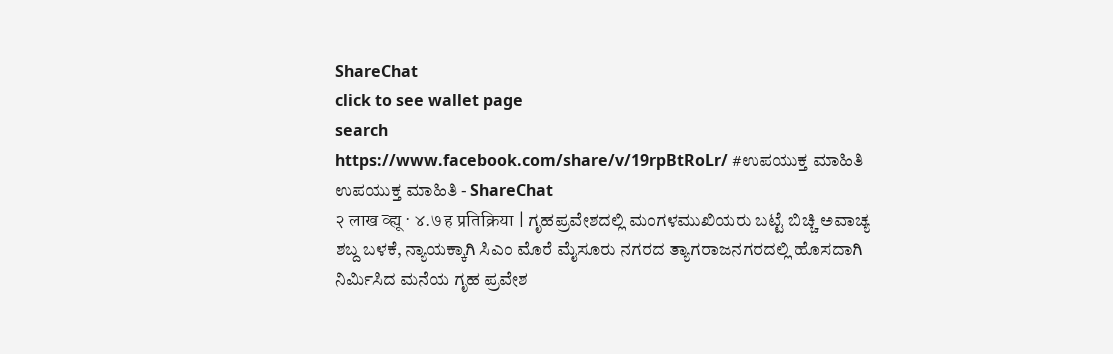ShareChat
click to see wallet page
search
https://www.facebook.com/share/v/19rpBtRoLr/ #ಉಪಯುಕ್ತ ಮಾಹಿತಿ
ಉಪಯುಕ್ತ ಮಾಹಿತಿ - ShareChat
२ लाख व्ह्यू · ४.७ ह प्रतिक्रिया | ಗೃಹಪ್ರವೇಶದಲ್ಲಿ ಮಂಗಳಮುಖಿಯರು ಬಟ್ಟೆ ಬಿಚ್ಚಿ ಅವಾಚ್ಯ ಶಬ್ದ ಬಳಕೆ, ನ್ಯಾಯಕ್ಕಾಗಿ ಸಿಎಂ ಮೊರೆ ಮೈಸೂರು ನಗರದ ತ್ಯಾಗರಾಜನಗರದಲ್ಲಿ ಹೊಸದಾಗಿ ನಿರ್ಮಿಸಿದ ಮನೆಯ ಗೃಹ ಪ್ರವೇಶ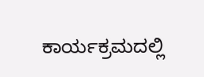ಕಾರ್ಯಕ್ರಮದಲ್ಲಿ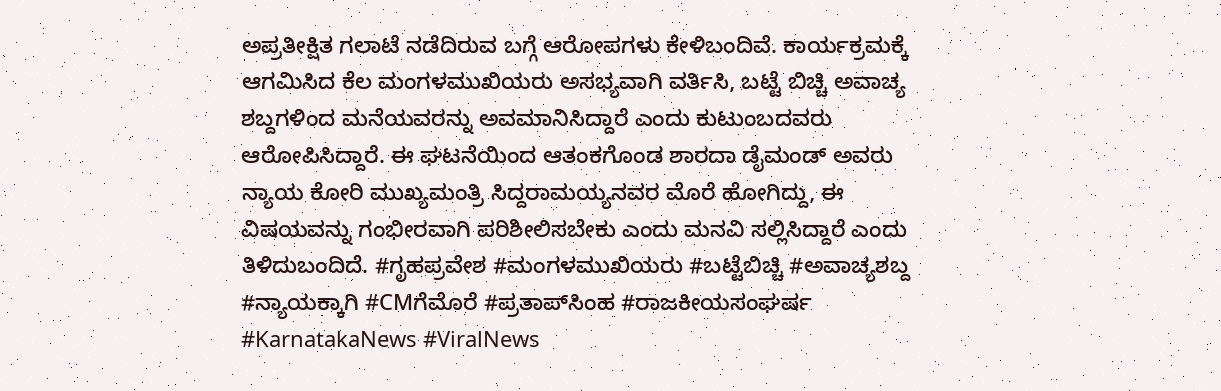ಅಪ್ರತೀಕ್ಷಿತ ಗಲಾಟೆ ನಡೆದಿರುವ ಬಗ್ಗೆ ಆರೋಪಗಳು ಕೇಳಿಬಂದಿವೆ. ಕಾರ್ಯಕ್ರಮಕ್ಕೆ ಆಗಮಿಸಿದ ಕೆಲ ಮಂಗಳಮುಖಿಯರು ಅಸಭ್ಯವಾಗಿ ವರ್ತಿಸಿ, ಬಟ್ಟೆ ಬಿಚ್ಚಿ ಅವಾಚ್ಯ ಶಬ್ದಗಳಿಂದ ಮನೆಯವರನ್ನು ಅವಮಾನಿಸಿದ್ದಾರೆ ಎಂದು ಕುಟುಂಬದವರು ಆರೋಪಿಸಿದ್ದಾರೆ. ಈ ಘಟನೆಯಿಂದ ಆತಂಕಗೊಂಡ ಶಾರದಾ ಡೈಮಂಡ್ ಅವರು ನ್ಯಾಯ ಕೋರಿ ಮುಖ್ಯಮಂತ್ರಿ ಸಿದ್ದರಾಮಯ್ಯನವರ ಮೊರೆ ಹೋಗಿದ್ದು, ಈ ವಿಷಯವನ್ನು ಗಂಭೀರವಾಗಿ ಪರಿಶೀಲಿಸಬೇಕು ಎಂದು ಮನವಿ ಸಲ್ಲಿಸಿದ್ದಾರೆ ಎಂದು ತಿಳಿದುಬಂದಿದೆ. #ಗೃಹಪ್ರವೇಶ #ಮಂಗಳಮುಖಿಯರು #ಬಟ್ಟೆಬಿಚ್ಚಿ #ಅವಾಚ್ಯಶಬ್ದ #ನ್ಯಾಯಕ್ಕಾಗಿ #CMಗೆಮೊರೆ #ಪ್ರತಾಪ್‌ಸಿಂಹ #ರಾಜಕೀಯಸಂಘರ್ಷ #KarnatakaNews #ViralNews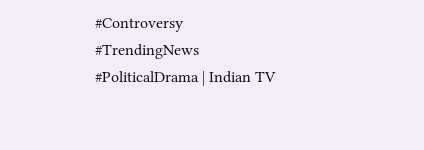#Controversy #TrendingNews #PoliticalDrama | Indian TV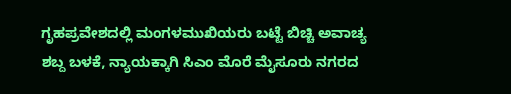ಗೃಹಪ್ರವೇಶದಲ್ಲಿ ಮಂಗಳಮುಖಿಯರು ಬಟ್ಟೆ ಬಿಚ್ಚಿ ಅವಾಚ್ಯ ಶಬ್ದ ಬಳಕೆ, ನ್ಯಾಯಕ್ಕಾಗಿ ಸಿಎಂ ಮೊರೆ ಮೈಸೂರು ನಗರದ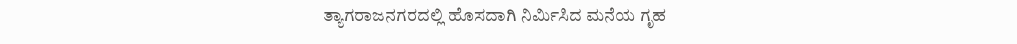ತ್ಯಾಗರಾಜನಗರದಲ್ಲಿ ಹೊಸದಾಗಿ ನಿರ್ಮಿಸಿದ ಮನೆಯ ಗೃಹ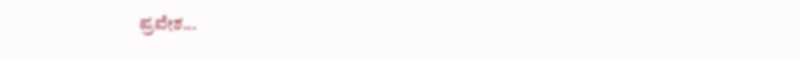ಪ್ರವೇಶ...